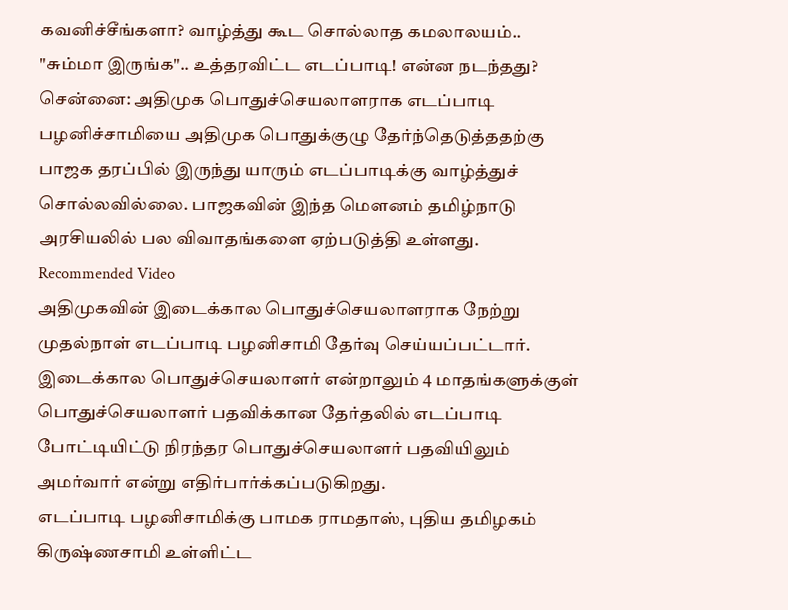கவனிச்சீங்களா? வாழ்த்து கூட சொல்லாத கமலாலயம்.. "சும்மா இருங்க".. உத்தரவிட்ட எடப்பாடி! என்ன நடந்தது?
சென்னை: அதிமுக பொதுச்செயலாளராக எடப்பாடி பழனிச்சாமியை அதிமுக பொதுக்குழு தேர்ந்தெடுத்ததற்கு பாஜக தரப்பில் இருந்து யாரும் எடப்பாடிக்கு வாழ்த்துச் சொல்லவில்லை. பாஜகவின் இந்த மௌனம் தமிழ்நாடு அரசியலில் பல விவாதங்களை ஏற்படுத்தி உள்ளது.
Recommended Video
அதிமுகவின் இடைக்கால பொதுச்செயலாளராக நேற்று முதல்நாள் எடப்பாடி பழனிசாமி தேர்வு செய்யப்பட்டார். இடைக்கால பொதுச்செயலாளர் என்றாலும் 4 மாதங்களுக்குள் பொதுச்செயலாளர் பதவிக்கான தேர்தலில் எடப்பாடி போட்டியிட்டு நிரந்தர பொதுச்செயலாளர் பதவியிலும் அமர்வார் என்று எதிர்பார்க்கப்படுகிறது.
எடப்பாடி பழனிசாமிக்கு பாமக ராமதாஸ், புதிய தமிழகம் கிருஷ்ணசாமி உள்ளிட்ட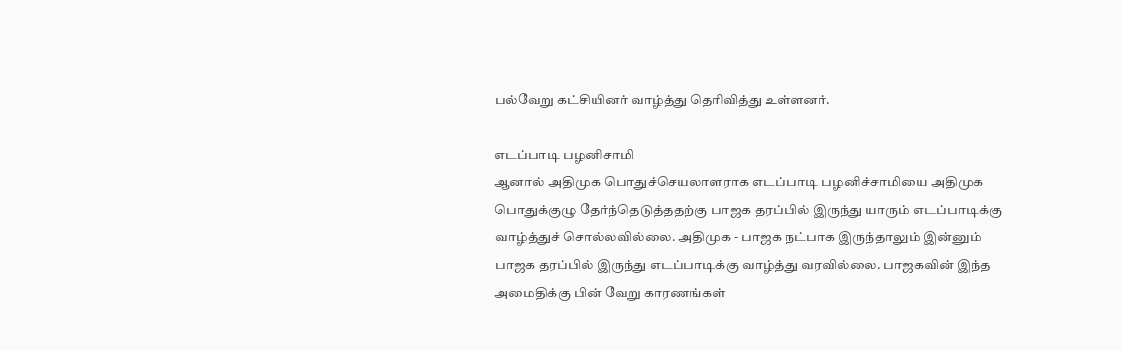பல்வேறு கட்சியினர் வாழ்த்து தெரிவித்து உள்ளனர்.

எடப்பாடி பழனிசாமி
ஆனால் அதிமுக பொதுச்செயலாளராக எடப்பாடி பழனிச்சாமியை அதிமுக பொதுக்குழு தேர்ந்தெடுத்ததற்கு பாஜக தரப்பில் இருந்து யாரும் எடப்பாடிக்கு வாழ்த்துச் சொல்லவில்லை. அதிமுக - பாஜக நட்பாக இருந்தாலும் இன்னும் பாஜக தரப்பில் இருந்து எடப்பாடிக்கு வாழ்த்து வரவில்லை. பாஜகவின் இந்த அமைதிக்கு பின் வேறு காரணங்கள்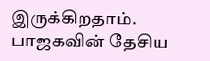இருக்கிறதாம். பாஜகவின் தேசிய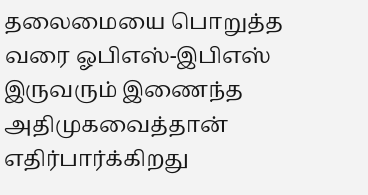தலைமையை பொறுத்த வரை ஓபிஎஸ்-இபிஎஸ் இருவரும் இணைந்த அதிமுகவைத்தான் எதிர்பார்க்கிறது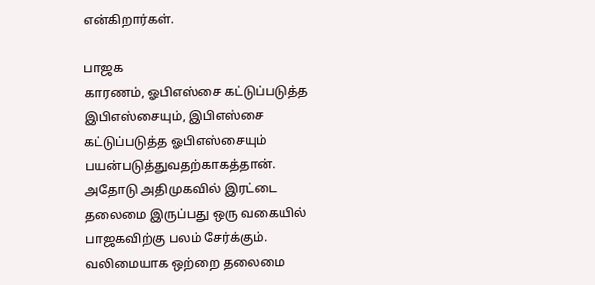என்கிறார்கள்.

பாஜக
காரணம், ஓபிஎஸ்சை கட்டுப்படுத்த இபிஎஸ்சையும், இபிஎஸ்சை கட்டுப்படுத்த ஓபிஎஸ்சையும் பயன்படுத்துவதற்காகத்தான். அதோடு அதிமுகவில் இரட்டை தலைமை இருப்பது ஒரு வகையில் பாஜகவிற்கு பலம் சேர்க்கும். வலிமையாக ஒற்றை தலைமை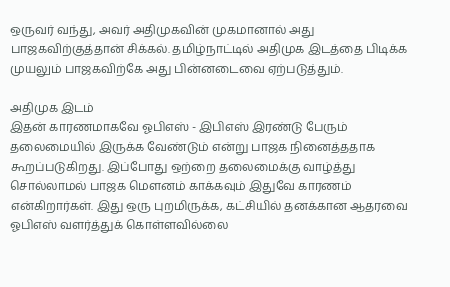ஒருவர் வந்து, அவர் அதிமுகவின் முகமானால் அது பாஜகவிற்குத்தான் சிக்கல். தமிழ்நாட்டில் அதிமுக இடத்தை பிடிக்க முயலும் பாஜகவிற்கே அது பின்னடைவை ஏற்படுத்தும்.

அதிமுக இடம்
இதன் காரணமாகவே ஓபிஎஸ் - இபிஎஸ் இரண்டு பேரும் தலைமையில் இருக்க வேண்டும் என்று பாஜக நினைத்ததாக கூறப்படுகிறது. இப்போது ஒற்றை தலைமைக்கு வாழ்த்து சொல்லாமல் பாஜக மௌனம் காக்கவும் இதுவே காரணம் என்கிறார்கள். இது ஒரு புறமிருக்க, கட்சியில் தனக்கான ஆதரவை ஓபிஎஸ் வளர்த்துக் கொள்ளவில்லை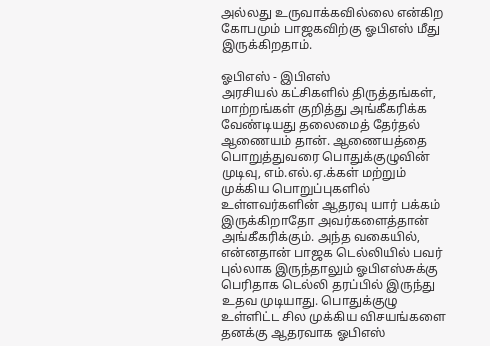அல்லது உருவாக்கவில்லை என்கிற கோபமும் பாஜகவிற்கு ஓபிஎஸ் மீது இருக்கிறதாம்.

ஓபிஎஸ் - இபிஎஸ்
அரசியல் கட்சிகளில் திருத்தங்கள், மாற்றங்கள் குறித்து அங்கீகரிக்க வேண்டியது தலைமைத் தேர்தல் ஆணையம் தான். ஆணையத்தை பொறுத்துவரை பொதுக்குழுவின் முடிவு, எம்.எல்.ஏ.க்கள் மற்றும் முக்கிய பொறுப்புகளில் உள்ளவர்களின் ஆதரவு யார் பக்கம் இருக்கிறாதோ அவர்களைத்தான் அங்கீகரிக்கும். அந்த வகையில், என்னதான் பாஜக டெல்லியில் பவர் புல்லாக இருந்தாலும் ஓபிஎஸ்சுக்கு பெரிதாக டெல்லி தரப்பில் இருந்து உதவ முடியாது. பொதுக்குழு உள்ளிட்ட சில முக்கிய விசயங்களை தனக்கு ஆதரவாக ஓபிஎஸ்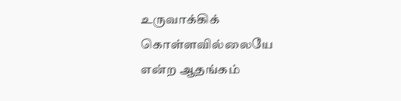உருவாக்கிக் கொள்ளவில்லையே என்ற ஆதங்கம்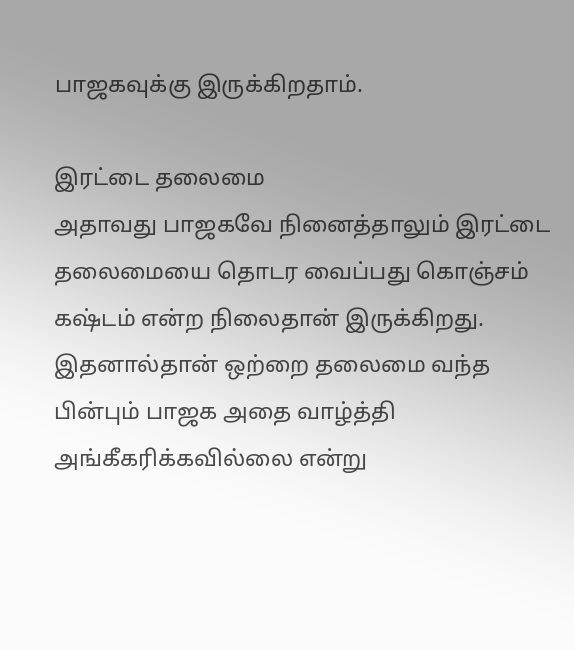பாஜகவுக்கு இருக்கிறதாம்.

இரட்டை தலைமை
அதாவது பாஜகவே நினைத்தாலும் இரட்டை தலைமையை தொடர வைப்பது கொஞ்சம் கஷ்டம் என்ற நிலைதான் இருக்கிறது. இதனால்தான் ஒற்றை தலைமை வந்த பின்பும் பாஜக அதை வாழ்த்தி அங்கீகரிக்கவில்லை என்று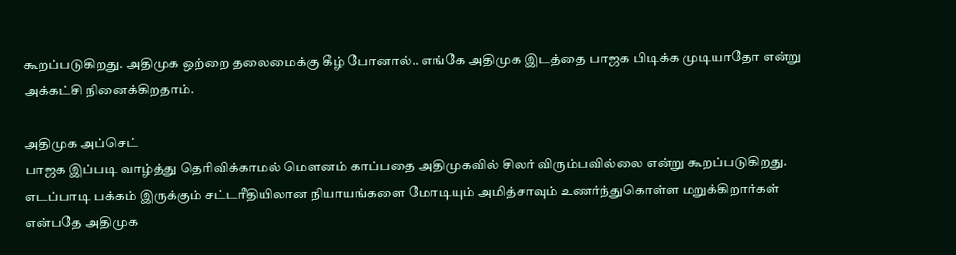கூறப்படுகிறது. அதிமுக ஒற்றை தலைமைக்கு கீழ் போனால்.. எங்கே அதிமுக இடத்தை பாஜக பிடிக்க முடியாதோ என்று அக்கட்சி நினைக்கிறதாம்.

அதிமுக அப்செட்
பாஜக இப்படி வாழ்த்து தெரிவிக்காமல் மௌனம் காப்பதை அதிமுகவில் சிலர் விரும்பவில்லை என்று கூறப்படுகிறது. எடப்பாடி பக்கம் இருக்கும் சட்டரீதியிலான நியாயங்களை மோடியும் அமித்சாவும் உணர்ந்துகொள்ள மறுக்கிறார்கள் என்பதே அதிமுக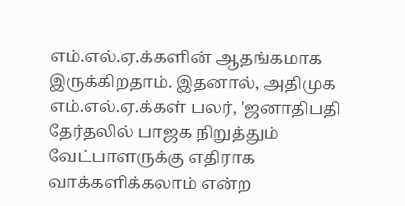எம்.எல்.ஏ.க்களின் ஆதங்கமாக இருக்கிறதாம். இதனால், அதிமுக எம்.எல்.ஏ.க்கள் பலர், 'ஜனாதிபதி தேர்தலில் பாஜக நிறுத்தும் வேட்பாளருக்கு எதிராக வாக்களிக்கலாம் என்ற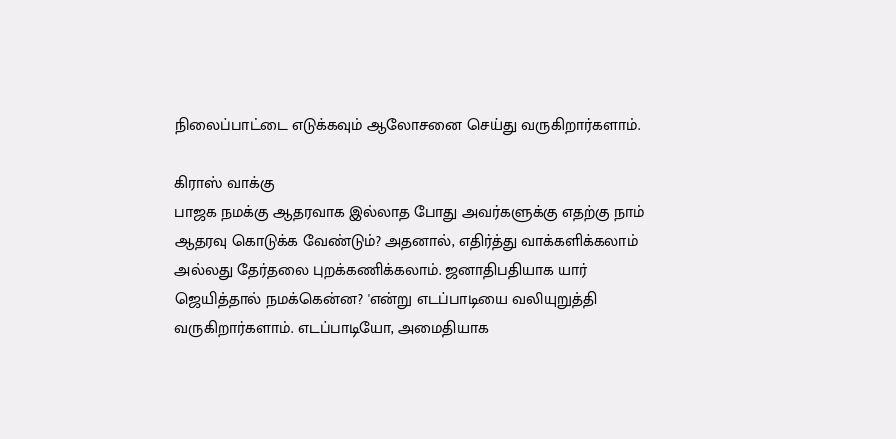நிலைப்பாட்டை எடுக்கவும் ஆலோசனை செய்து வருகிறார்களாம்.

கிராஸ் வாக்கு
பாஜக நமக்கு ஆதரவாக இல்லாத போது அவர்களுக்கு எதற்கு நாம் ஆதரவு கொடுக்க வேண்டும்? அதனால், எதிர்த்து வாக்களிக்கலாம் அல்லது தேர்தலை புறக்கணிக்கலாம். ஜனாதிபதியாக யார் ஜெயித்தால் நமக்கென்ன? 'என்று எடப்பாடியை வலியுறுத்தி வருகிறார்களாம். எடப்பாடியோ, அமைதியாக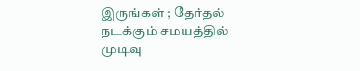இருங்கள் ; தேர்தல் நடக்கும் சமயத்தில் முடிவு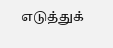எடுத்துக்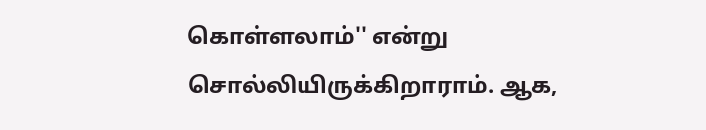கொள்ளலாம்'' என்று சொல்லியிருக்கிறாராம். ஆக,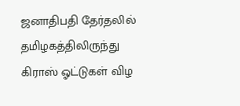ஜனாதிபதி தேர்தலில் தமிழகத்திலிருந்து கிராஸ் ஓட்டுகள் விழ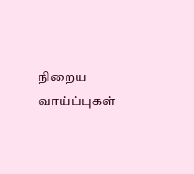நிறைய வாய்ப்புகள்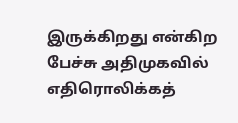இருக்கிறது என்கிற பேச்சு அதிமுகவில் எதிரொலிக்கத்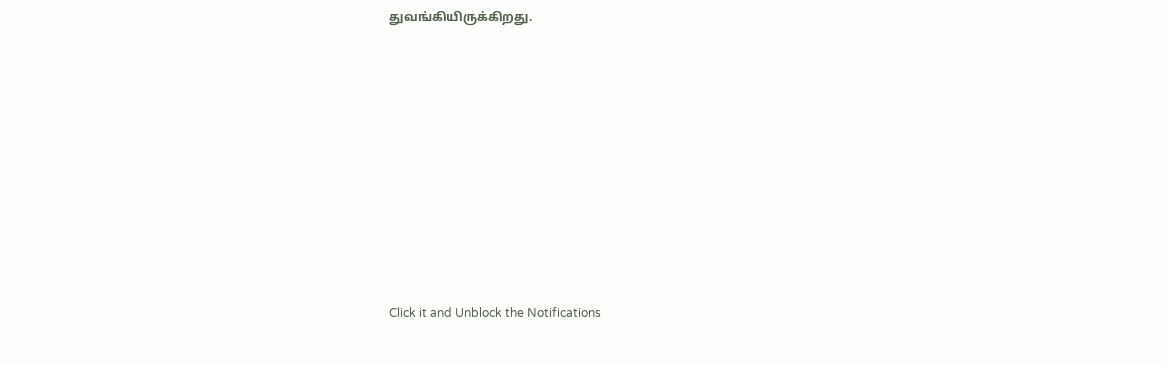துவங்கியிருக்கிறது.












Click it and Unblock the Notifications